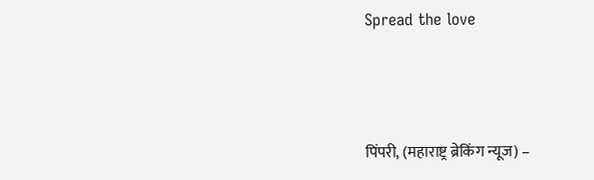Spread the love



पिंपरी, (महाराष्ट्र ब्रेकिंग न्यूज) –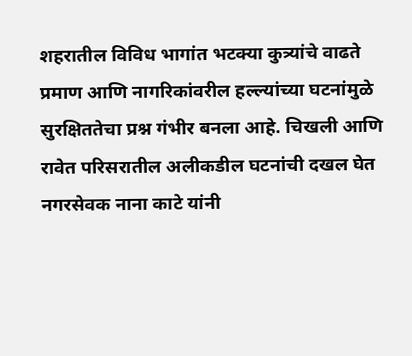शहरातील विविध भागांत भटक्या कुत्र्यांचे वाढते प्रमाण आणि नागरिकांवरील हल्ल्यांच्या घटनांमुळे सुरक्षिततेचा प्रश्न गंभीर बनला आहे. चिखली आणि रावेत परिसरातील अलीकडील घटनांची दखल घेत नगरसेवक नाना काटे यांनी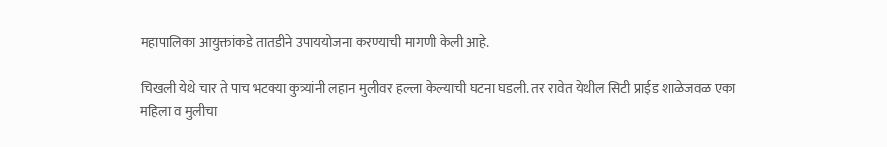महापालिका आयुक्तांकडे तातडीने उपाययोजना करण्याची मागणी केली आहे.

चिखली येथे चार ते पाच भटक्या कुत्र्यांनी लहान मुलीवर हल्ला केल्याची घटना घडली. तर रावेत येथील सिटी प्राईड शाळेजवळ एका महिला व मुलीचा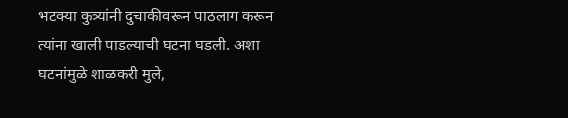भटक्या कुत्र्यांनी दुचाकीवरून पाठलाग करून त्यांना खाली पाडल्याची घटना घडली. अशा घटनांमुळे शाळकरी मुले,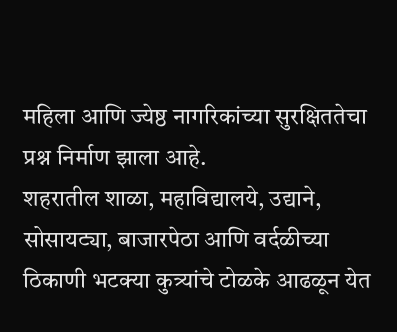महिला आणि ज्येष्ठ नागरिकांच्या सुरक्षिततेचा प्रश्न निर्माण झाला आहे.
शहरातील शाळा, महाविद्यालये, उद्याने, सोसायट्या, बाजारपेठा आणि वर्दळीच्या ठिकाणी भटक्या कुत्र्यांचे टोळके आढळून येत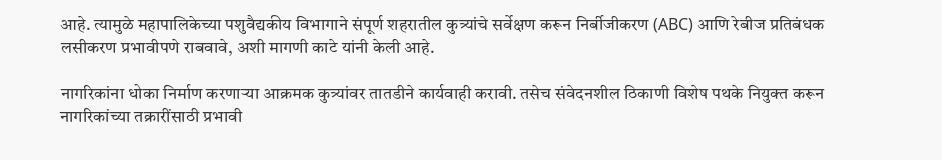आहे. त्यामुळे महापालिकेच्या पशुवैद्यकीय विभागाने संपूर्ण शहरातील कुत्र्यांचे सर्वेक्षण करून निर्बीजीकरण (ABC) आणि रेबीज प्रतिबंधक लसीकरण प्रभावीपणे राबवावे, अशी मागणी काटे यांनी केली आहे.

नागरिकांना धोका निर्माण करणाऱ्या आक्रमक कुत्र्यांवर तातडीने कार्यवाही करावी. तसेच संवेदनशील ठिकाणी विशेष पथके नियुक्त करून नागरिकांच्या तक्रारींसाठी प्रभावी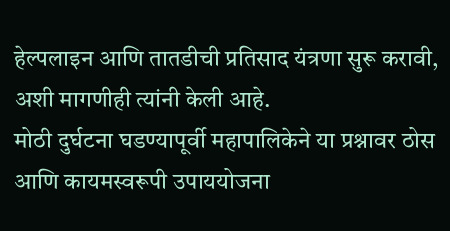हेल्पलाइन आणि तातडीची प्रतिसाद यंत्रणा सुरू करावी, अशी मागणीही त्यांनी केली आहे.
मोठी दुर्घटना घडण्यापूर्वी महापालिकेने या प्रश्नावर ठोस आणि कायमस्वरूपी उपाययोजना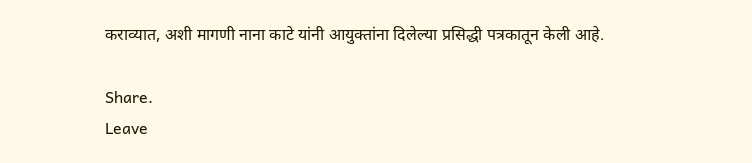कराव्यात, अशी मागणी नाना काटे यांनी आयुक्तांना दिलेल्या प्रसिद्धी पत्रकातून केली आहे.

Share.
Leave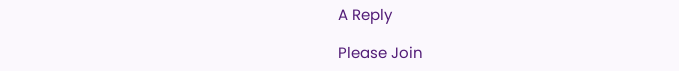A Reply

Please Join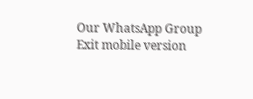Our WhatsApp Group
Exit mobile version